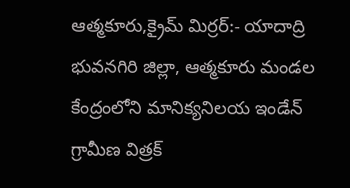ఆత్మకూరు,క్రైమ్ మిర్రర్:- యాదాద్రి భువనగిరి జిల్లా, ఆత్మకూరు మండల కేంద్రంలోని మానిక్యనిలయ ఇండేన్ గ్రామీణ విత్రక్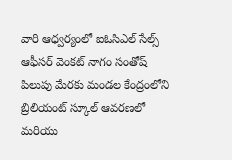వారి ఆధ్వర్యంలో ఐఓసిఎల్ సేల్స్ ఆఫీసర్ వెంకట్ నాగం సంతోష్ పిలుపు మేరకు మండల కేంద్రంలోని బ్రిలియంట్ స్కూల్ ఆవరణలో మరియు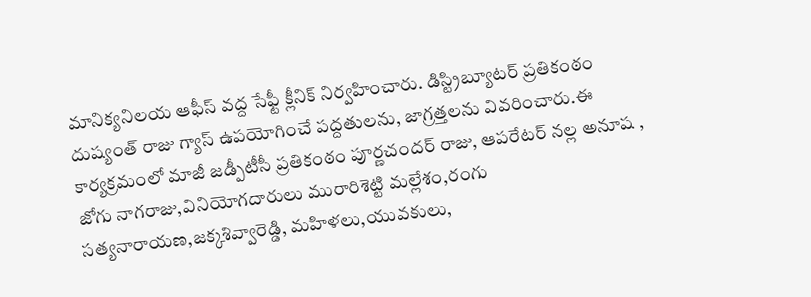మానిక్యనిలయ ఆఫీస్ వద్ద సేఫ్టీ క్లీనిక్ నిర్వహించారు. డిస్ట్రిబ్యూటర్ ప్రతికంఠం దుష్యంత్ రాజు గ్యాస్ ఉపయోగించే పద్దతులను, జాగ్రత్తలను వివరించారు.ఈ కార్యక్రమంలో మాజీ జడ్పీటీసీ ప్రతికంఠం పూర్ణచందర్ రాజు, ఆపరేటర్ నల్ల అనూష , జోగు నాగరాజు,వినియోగదారులు మురారిశెట్టి మల్లేశం,రంగు సత్యనారాయణ,జక్కశివ్వారెడ్డి, మహిళలు,యువకులు,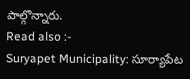పాల్గొన్నారు.
Read also :-
Suryapet Municipality: సూర్యాపేట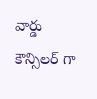వార్డు కౌన్సిలర్ గా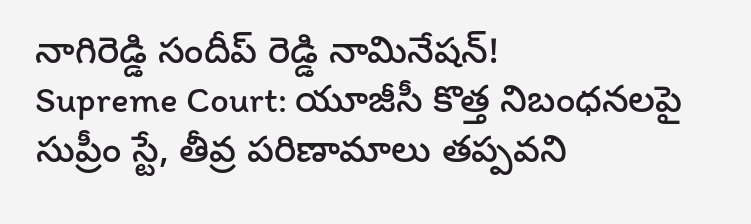నాగిరెడ్డి సందీప్ రెడ్డి నామినేషన్!
Supreme Court: యూజీసీ కొత్త నిబంధనలపై సుప్రీం స్టే, తీవ్ర పరిణామాలు తప్పవని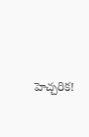హెచ్చరిక!